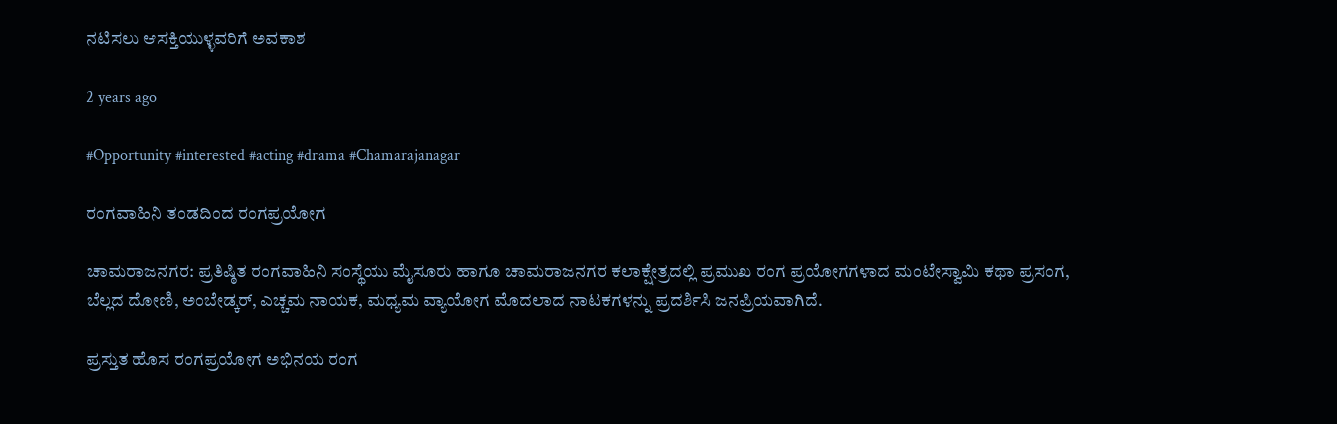ನಟಿಸಲು ಆಸಕ್ತಿಯುಳ್ಳವರಿಗೆ ಅವಕಾಶ

2 years ago

#Opportunity #interested #acting #drama #Chamarajanagar

ರಂಗವಾಹಿನಿ ತಂಡದಿಂದ ರಂಗಪ್ರಯೋಗ

ಚಾಮರಾಜನಗರ: ಪ್ರತಿಷ್ಠಿತ ರಂಗವಾಹಿನಿ ಸಂಸ್ಥೆಯು ಮೈಸೂರು ಹಾಗೂ ಚಾಮರಾಜನಗರ ಕಲಾಕ್ಷೇತ್ರದಲ್ಲಿ ಪ್ರಮುಖ ರಂಗ ಪ್ರಯೋಗಗಳಾದ ಮಂಟೇಸ್ವಾಮಿ ಕಥಾ ಪ್ರಸಂಗ, ಬೆಲ್ಲದ ದೋಣಿ, ಅಂಬೇಡ್ಕರ್, ಎಚ್ಚಮ ನಾಯಕ, ಮಧ್ಯಮ ವ್ಯಾಯೋಗ ಮೊದಲಾದ ನಾಟಕಗಳನ್ನು ಪ್ರದರ್ಶಿಸಿ ಜನಪ್ರಿಯವಾಗಿದೆ.

ಪ್ರಸ್ತುತ ಹೊಸ ರಂಗಪ್ರಯೋಗ ಅಭಿನಯ ರಂಗ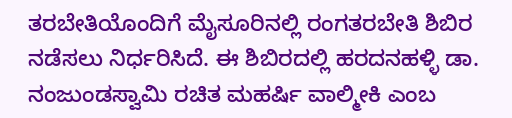ತರಬೇತಿಯೊಂದಿಗೆ ಮೈಸೂರಿನಲ್ಲಿ ರಂಗತರಬೇತಿ ಶಿಬಿರ ನಡೆಸಲು ನಿರ್ಧರಿಸಿದೆ. ಈ ಶಿಬಿರದಲ್ಲಿ ಹರದನಹಳ್ಳಿ ಡಾ. ನಂಜುಂಡಸ್ವಾಮಿ ರಚಿತ ಮಹರ್ಷಿ ವಾಲ್ಮೀಕಿ ಎಂಬ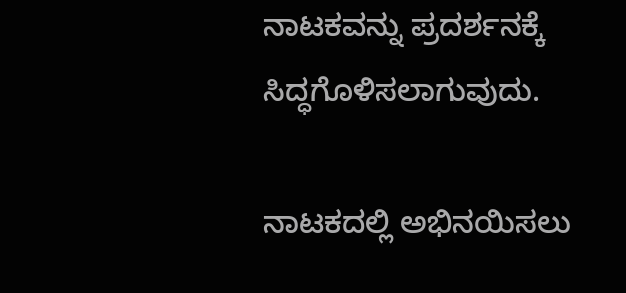ನಾಟಕವನ್ನು ಪ್ರದರ್ಶನಕ್ಕೆ ಸಿದ್ಧಗೊಳಿಸಲಾಗುವುದು.

ನಾಟಕದಲ್ಲಿ ಅಭಿನಯಿಸಲು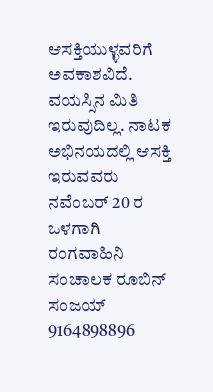ಆಸಕ್ತಿಯುಳ್ಳವರಿಗೆ ಅವಕಾಶವಿದೆ. ವಯಸ್ಸಿನ ಮಿತಿ ಇರುವುದಿಲ್ಲ. ನಾಟಕ ಅಭಿನಯದಲ್ಲಿ ಆಸಕ್ತಿ ಇರುವವರು ನವೆಂಬರ್ 20 ರ ಒಳಗಾಗಿ ರಂಗವಾಹಿನಿ ಸಂಚಾಲಕ ರೂಬಿನ್ ಸಂಜಯ್ 9164898896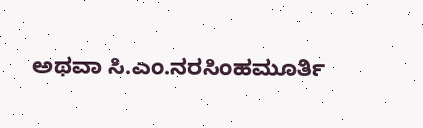ಅಥವಾ ಸಿ.ಎಂ.ನರಸಿಂಹಮೂರ್ತಿ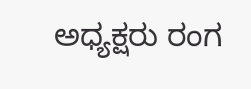ಅಧ್ಯಕ್ಷರು ರಂಗ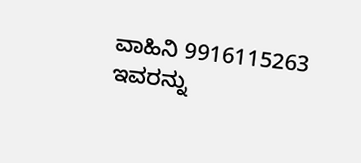ವಾಹಿನಿ 9916115263 ಇವರನ್ನು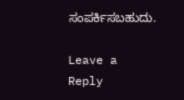ಸಂಪರ್ಕಿಸಬಹುದು.

Leave a Reply